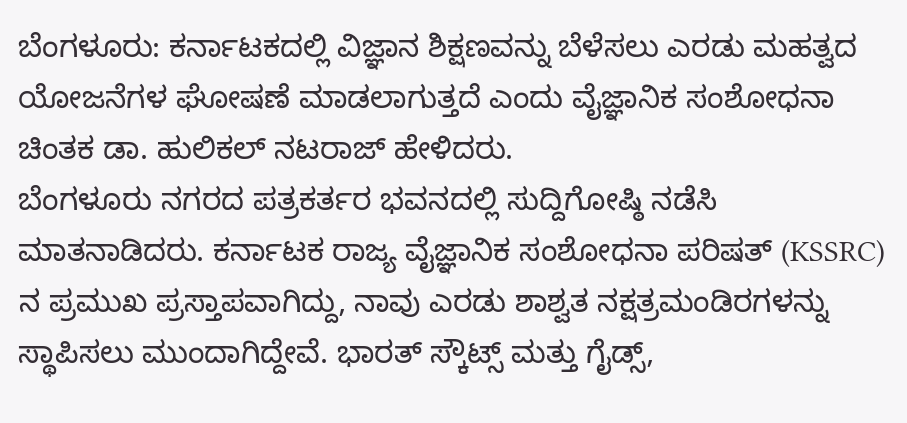ಬೆಂಗಳೂರು: ಕರ್ನಾಟಕದಲ್ಲಿ ವಿಜ್ಞಾನ ಶಿಕ್ಷಣವನ್ನು ಬೆಳೆಸಲು ಎರಡು ಮಹತ್ವದ ಯೋಜನೆಗಳ ಘೋಷಣೆ ಮಾಡಲಾಗುತ್ತದೆ ಎಂದು ವೈಜ್ಞಾನಿಕ ಸಂಶೋಧನಾ ಚಿಂತಕ ಡಾ. ಹುಲಿಕಲ್ ನಟರಾಜ್ ಹೇಳಿದರು.
ಬೆಂಗಳೂರು ನಗರದ ಪತ್ರಕರ್ತರ ಭವನದಲ್ಲಿ ಸುದ್ದಿಗೋಷ್ಠಿ ನಡೆಸಿ ಮಾತನಾಡಿದರು. ಕರ್ನಾಟಕ ರಾಜ್ಯ ವೈಜ್ಞಾನಿಕ ಸಂಶೋಧನಾ ಪರಿಷತ್ (KSSRC) ನ ಪ್ರಮುಖ ಪ್ರಸ್ತಾಪವಾಗಿದ್ದು, ನಾವು ಎರಡು ಶಾಶ್ವತ ನಕ್ಷತ್ರಮಂಡಿರಗಳನ್ನು ಸ್ಥಾಪಿಸಲು ಮುಂದಾಗಿದ್ದೇವೆ. ಭಾರತ್ ಸ್ಕೌಟ್ಸ್ ಮತ್ತು ಗೈಡ್ಸ್,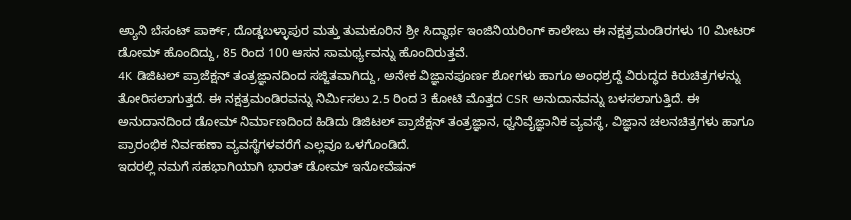ಅ್ಯಾನಿ ಬೆಸಂಟ್ ಪಾರ್ಕ್, ದೊಡ್ಡಬಳ್ಳಾಪುರ ಮತ್ತು ತುಮಕೂರಿನ ಶ್ರೀ ಸಿದ್ಧಾರ್ಥ ಇಂಜಿನಿಯರಿಂಗ್ ಕಾಲೇಜು ಈ ನಕ್ಷತ್ರಮಂಡಿರಗಳು 10 ಮೀಟರ್ ಡೋಮ್ ಹೊಂದಿದ್ದು, 85 ರಿಂದ 100 ಆಸನ ಸಾಮರ್ಥ್ಯವನ್ನು ಹೊಂದಿರುತ್ತವೆ.
4K ಡಿಜಿಟಲ್ ಪ್ರಾಜೆಕ್ಷನ್ ತಂತ್ರಜ್ಞಾನದಿಂದ ಸಜ್ಜಿತವಾಗಿದ್ದು, ಅನೇಕ ವಿಜ್ಞಾನಪೂರ್ಣ ಶೋಗಳು ಹಾಗೂ ಅಂಧಶ್ರದ್ದೆ ವಿರುದ್ಧದ ಕಿರುಚಿತ್ರಗಳನ್ನು ತೋರಿಸಲಾಗುತ್ತದೆ. ಈ ನಕ್ಷತ್ರಮಂಡಿರವನ್ನು ನಿರ್ಮಿಸಲು 2.5 ರಿಂದ 3 ಕೋಟಿ ಮೊತ್ತದ CSR ಅನುದಾನವನ್ನು ಬಳಸಲಾಗುತ್ತಿದೆ. ಈ ಅನುದಾನದಿಂದ ಡೋಮ್ ನಿರ್ಮಾಣದಿಂದ ಹಿಡಿದು ಡಿಜಿಟಲ್ ಪ್ರಾಜೆಕ್ಷನ್ ತಂತ್ರಜ್ಞಾನ, ಧ್ವನಿವೈಜ್ಞಾನಿಕ ವ್ಯವಸ್ಥೆ, ವಿಜ್ಞಾನ ಚಲನಚಿತ್ರಗಳು ಹಾಗೂ ಪ್ರಾರಂಭಿಕ ನಿರ್ವಹಣಾ ವ್ಯವಸ್ಥೆಗಳವರೆಗೆ ಎಲ್ಲವೂ ಒಳಗೊಂಡಿದೆ.
ಇದರಲ್ಲಿ ನಮಗೆ ಸಹಭಾಗಿಯಾಗಿ ಭಾರತ್ ಡೋಮ್ ಇನೋವೆಷನ್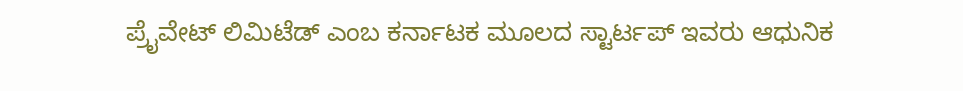ಪ್ರೈವೇಟ್ ಲಿಮಿಟೆಡ್ ಎಂಬ ಕರ್ನಾಟಕ ಮೂಲದ ಸ್ಟಾರ್ಟಪ್ ಇವರು ಆಧುನಿಕ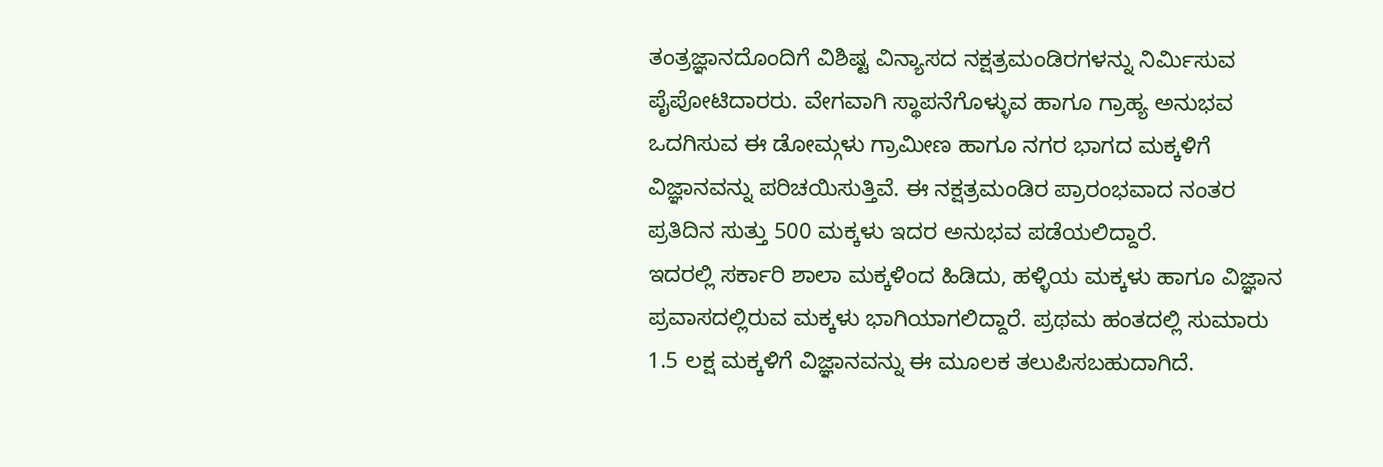ತಂತ್ರಜ್ಞಾನದೊಂದಿಗೆ ವಿಶಿಷ್ಟ ವಿನ್ಯಾಸದ ನಕ್ಷತ್ರಮಂಡಿರಗಳನ್ನು ನಿರ್ಮಿಸುವ ಪೈಪೋಟಿದಾರರು. ವೇಗವಾಗಿ ಸ್ಥಾಪನೆಗೊಳ್ಳುವ ಹಾಗೂ ಗ್ರಾಹ್ಯ ಅನುಭವ ಒದಗಿಸುವ ಈ ಡೋಮ್ಗಳು ಗ್ರಾಮೀಣ ಹಾಗೂ ನಗರ ಭಾಗದ ಮಕ್ಕಳಿಗೆ ವಿಜ್ಞಾನವನ್ನು ಪರಿಚಯಿಸುತ್ತಿವೆ. ಈ ನಕ್ಷತ್ರಮಂಡಿರ ಪ್ರಾರಂಭವಾದ ನಂತರ ಪ್ರತಿದಿನ ಸುತ್ತು 500 ಮಕ್ಕಳು ಇದರ ಅನುಭವ ಪಡೆಯಲಿದ್ದಾರೆ.
ಇದರಲ್ಲಿ ಸರ್ಕಾರಿ ಶಾಲಾ ಮಕ್ಕಳಿಂದ ಹಿಡಿದು, ಹಳ್ಳಿಯ ಮಕ್ಕಳು ಹಾಗೂ ವಿಜ್ಞಾನ ಪ್ರವಾಸದಲ್ಲಿರುವ ಮಕ್ಕಳು ಭಾಗಿಯಾಗಲಿದ್ದಾರೆ. ಪ್ರಥಮ ಹಂತದಲ್ಲಿ ಸುಮಾರು 1.5 ಲಕ್ಷ ಮಕ್ಕಳಿಗೆ ವಿಜ್ಞಾನವನ್ನು ಈ ಮೂಲಕ ತಲುಪಿಸಬಹುದಾಗಿದೆ.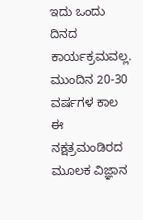ಇದು ಒಂದು ದಿನದ ಕಾರ್ಯಕ್ರಮವಲ್ಲ. ಮುಂದಿನ 20-30 ವರ್ಷಗಳ ಕಾಲ ಈ ನಕ್ಷತ್ರಮಂಡಿರದ ಮೂಲಕ ವಿಜ್ಞಾನ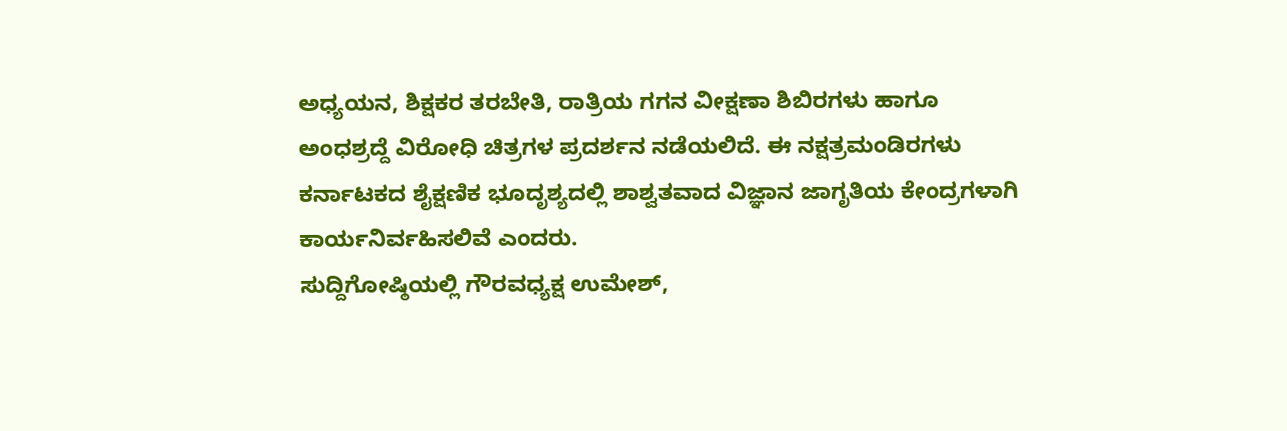ಅಧ್ಯಯನ, ಶಿಕ್ಷಕರ ತರಬೇತಿ, ರಾತ್ರಿಯ ಗಗನ ವೀಕ್ಷಣಾ ಶಿಬಿರಗಳು ಹಾಗೂ ಅಂಧಶ್ರದ್ದೆ ವಿರೋಧಿ ಚಿತ್ರಗಳ ಪ್ರದರ್ಶನ ನಡೆಯಲಿದೆ. ಈ ನಕ್ಷತ್ರಮಂಡಿರಗಳು ಕರ್ನಾಟಕದ ಶೈಕ್ಷಣಿಕ ಭೂದೃಶ್ಯದಲ್ಲಿ ಶಾಶ್ವತವಾದ ವಿಜ್ಞಾನ ಜಾಗೃತಿಯ ಕೇಂದ್ರಗಳಾಗಿ ಕಾರ್ಯನಿರ್ವಹಿಸಲಿವೆ ಎಂದರು.
ಸುದ್ದಿಗೋಷ್ಠಿಯಲ್ಲಿ ಗೌರವಧ್ಯಕ್ಷ ಉಮೇಶ್,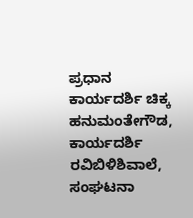ಪ್ರಧಾನ ಕಾರ್ಯದರ್ಶಿ ಚಿಕ್ಕ ಹನುಮಂತೇಗೌಡ, ಕಾರ್ಯದರ್ಶಿ ರವಿಬಿಳಿಶಿವಾಲೆ, ಸಂಘಟನಾ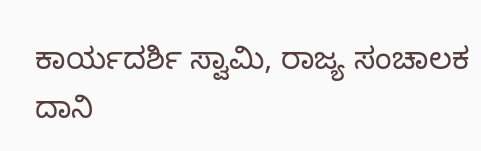ಕಾರ್ಯದರ್ಶಿ ಸ್ವಾಮಿ, ರಾಜ್ಯ ಸಂಚಾಲಕ ದಾನಿ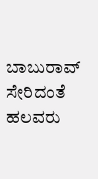ಬಾಬುರಾವ್ ಸೇರಿದಂತೆ ಹಲವರು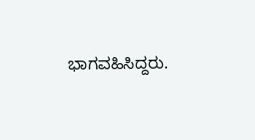ಭಾಗವಹಿಸಿದ್ದರು.